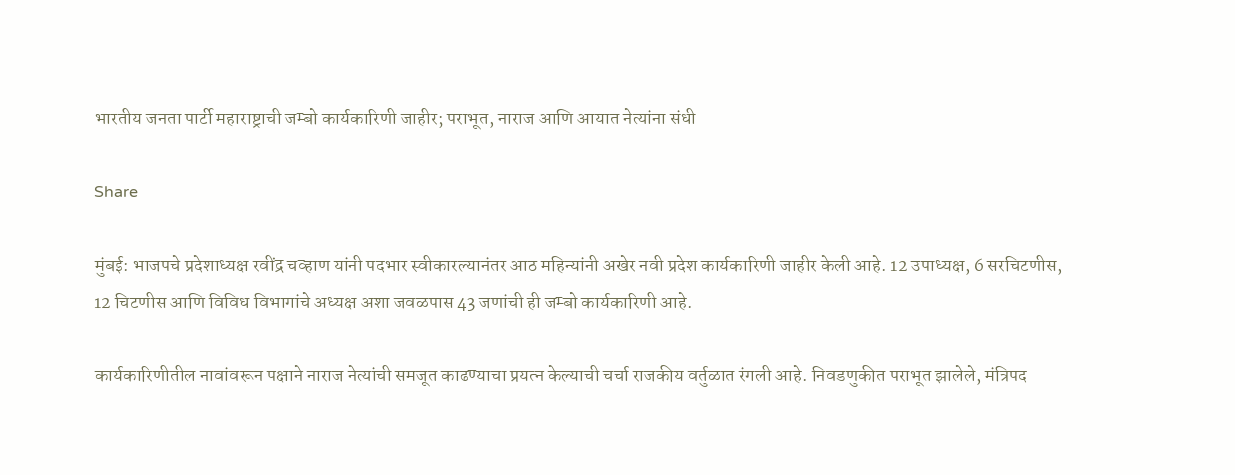भारतीय जनता पार्टी महाराष्ट्राची जम्बो कार्यकारिणी जाहीर; पराभूत, नाराज आणि आयात नेत्यांना संधी

Share

मुंबई: भाजपचे प्रदेशाध्यक्ष रवींद्र चव्हाण यांनी पदभार स्वीकारल्यानंतर आठ महिन्यांनी अखेर नवी प्रदेश कार्यकारिणी जाहीर केली आहे. 12 उपाध्यक्ष, 6 सरचिटणीस, 12 चिटणीस आणि विविध विभागांचे अध्यक्ष अशा जवळपास 43 जणांची ही जम्बो कार्यकारिणी आहे.

कार्यकारिणीतील नावांवरून पक्षाने नाराज नेत्यांची समजूत काढण्याचा प्रयत्न केल्याची चर्चा राजकीय वर्तुळात रंगली आहे. निवडणुकीत पराभूत झालेले, मंत्रिपद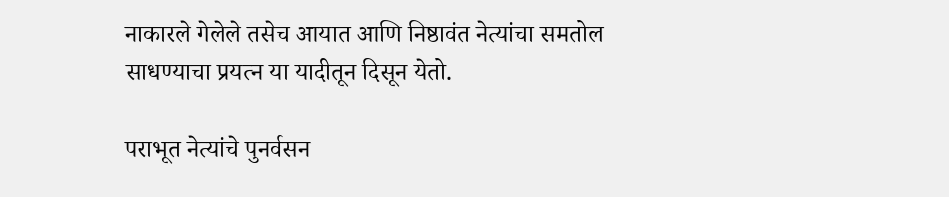नाकारले गेलेले तसेच आयात आणि निष्ठावंत नेत्यांचा समतोल साधण्याचा प्रयत्न या यादीतून दिसून येतो.

पराभूत नेत्यांचे पुनर्वसन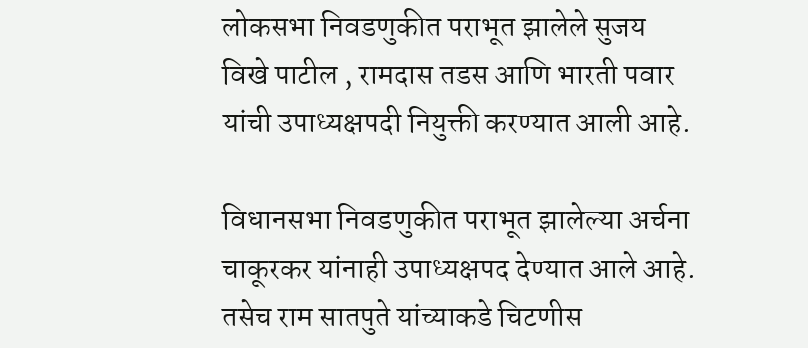लोकसभा निवडणुकीत पराभूत झालेले सुजय विखे पाटील , रामदास तडस आणि भारती पवार यांची उपाध्यक्षपदी नियुक्ती करण्यात आली आहे.

विधानसभा निवडणुकीत पराभूत झालेल्या अर्चना चाकूरकर यांनाही उपाध्यक्षपद देण्यात आले आहे. तसेच राम सातपुते यांच्याकडे चिटणीस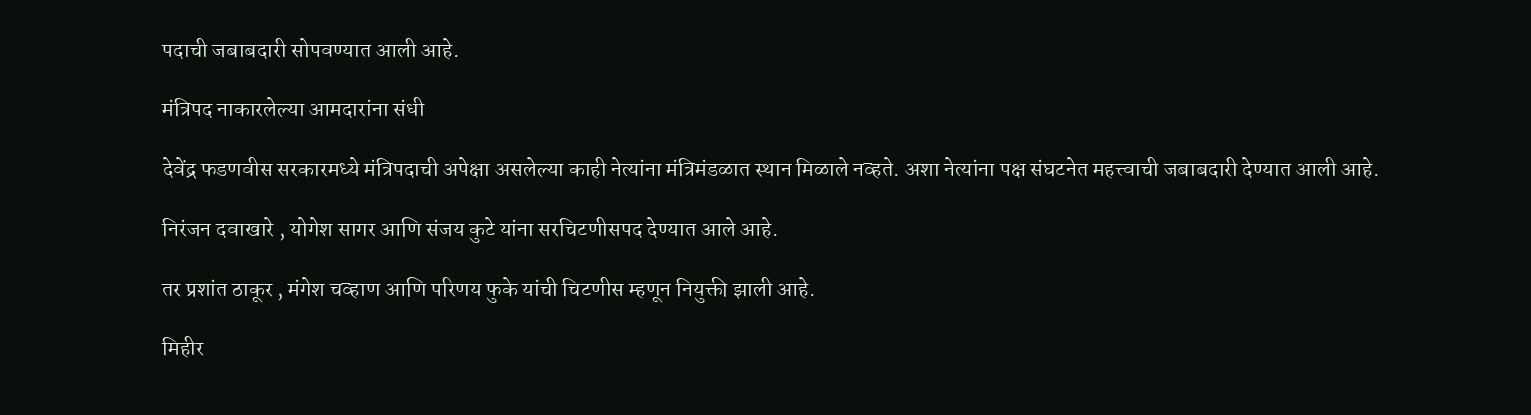पदाची जबाबदारी सोपवण्यात आली आहे.

मंत्रिपद नाकारलेल्या आमदारांना संधी

देवेंद्र फडणवीस सरकारमध्ये मंत्रिपदाची अपेक्षा असलेल्या काही नेत्यांना मंत्रिमंडळात स्थान मिळाले नव्हते. अशा नेत्यांना पक्ष संघटनेत महत्त्वाची जबाबदारी देण्यात आली आहे.

निरंजन दवाखारे , योगेश सागर आणि संजय कुटे यांना सरचिटणीसपद देण्यात आले आहे.

तर प्रशांत ठाकूर , मंगेश चव्हाण आणि परिणय फुके यांची चिटणीस म्हणून नियुक्ती झाली आहे.

मिहीर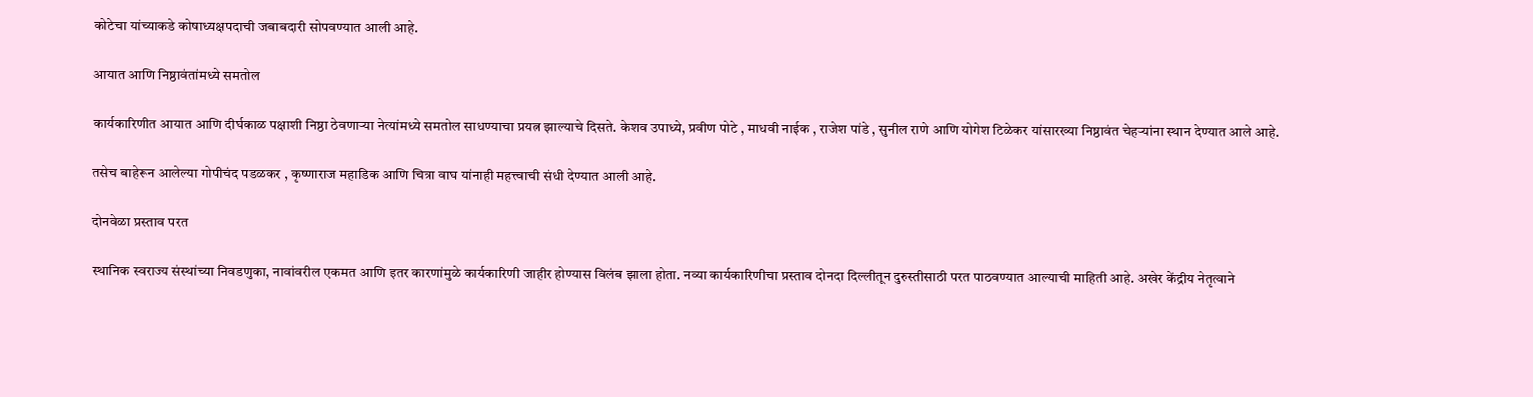कोटेचा यांच्याकडे कोषाध्यक्षपदाची जबाबदारी सोपवण्यात आली आहे.

आयात आणि निष्ठावंतांमध्ये समतोल

कार्यकारिणीत आयात आणि दीर्घकाळ पक्षाशी निष्ठा ठेवणाऱ्या नेत्यांमध्ये समतोल साधण्याचा प्रयत्न झाल्याचे दिसते. केशव उपाध्ये, प्रवीण पोटे , माधवी नाईक , राजेश पांडे , सुनील राणे आणि योगेश टिळेकर यांसारख्या निष्ठावंत चेहऱ्यांना स्थान देण्यात आले आहे.

तसेच बाहेरून आलेल्या गोपीचंद पडळकर , कृष्णाराज महाडिक आणि चित्रा वाघ यांनाही महत्त्वाची संधी देण्यात आली आहे.

दोनवेळा प्रस्ताव परत

स्थानिक स्वराज्य संस्थांच्या निवडणुका, नावांवरील एकमत आणि इतर कारणांमुळे कार्यकारिणी जाहीर होण्यास विलंब झाला होता. नव्या कार्यकारिणीचा प्रस्ताव दोनदा दिल्लीतून दुरुस्तीसाठी परत पाठवण्यात आल्याची माहिती आहे. अखेर केंद्रीय नेतृत्वाने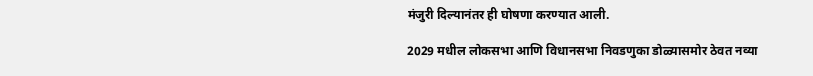मंजुरी दिल्यानंतर ही घोषणा करण्यात आली.

2029 मधील लोकसभा आणि विधानसभा निवडणुका डोळ्यासमोर ठेवत नव्या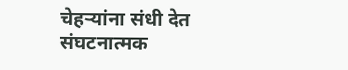चेहऱ्यांना संधी देत संघटनात्मक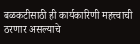बळकटीसाठी ही कार्यकारिणी महत्त्वाची ठरणार असल्याचे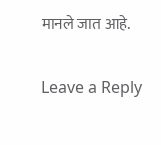मानले जात आहे.

Leave a Reply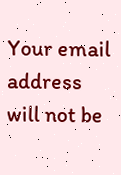Your email address will not be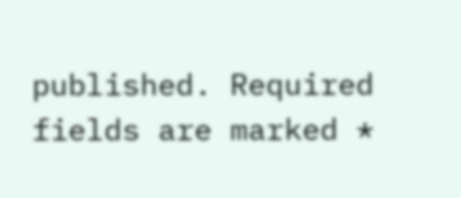published. Required fields are marked *